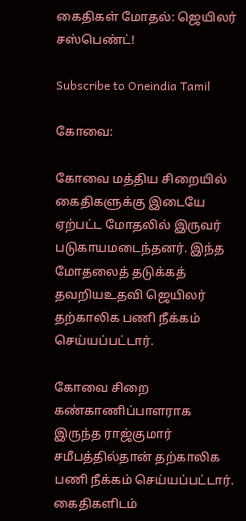கைதிகள் மோதல்: ஜெயிலர் சஸ்பெண்ட்!

Subscribe to Oneindia Tamil

கோவை:

கோவை மத்திய சிறையில் கைதிகளுக்கு இடையே ஏற்பட்ட மோதலில் இருவர் படுகாயமடைந்தனர். இந்த மோதலைத் தடுக்கத் தவறியஉதவி ஜெயிலர் தற்காலிக பணி நீக்கம் செய்யப்பட்டார்.

கோவை சிறை கண்காணிப்பாளராக இருந்த ராஜ்குமார் சமீபத்தில்தான் தற்காலிக பணி நீக்கம் செய்யப்பட்டார். கைதிகளிடம்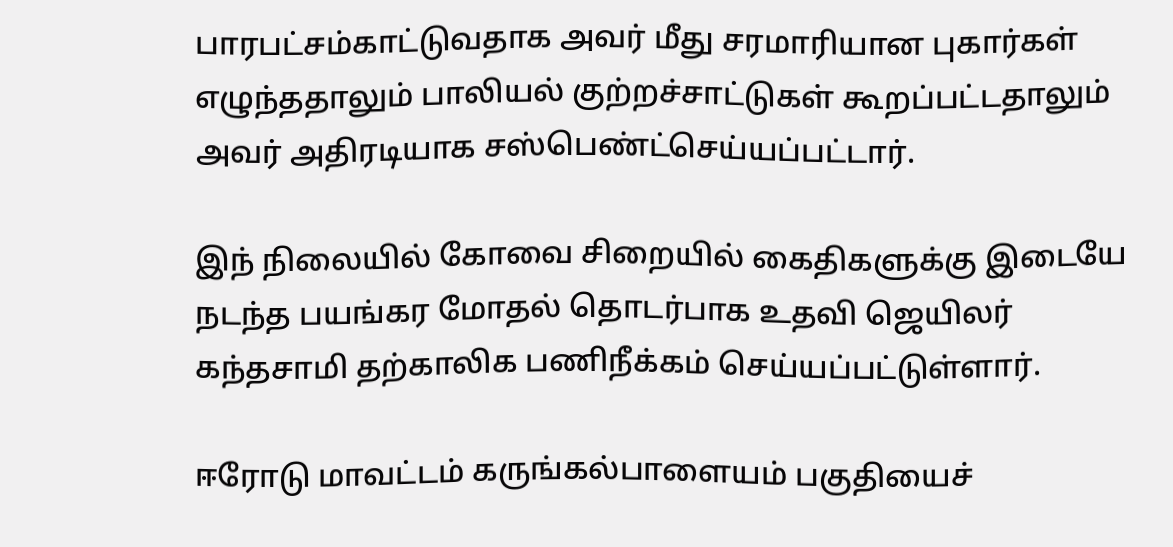பாரபட்சம்காட்டுவதாக அவர் மீது சரமாரியான புகார்கள் எழுந்ததாலும் பாலியல் குற்றச்சாட்டுகள் கூறப்பட்டதாலும் அவர் அதிரடியாக சஸ்பெண்ட்செய்யப்பட்டார்.

இந் நிலையில் கோவை சிறையில் கைதிகளுக்கு இடையே நடந்த பயங்கர மோதல் தொடர்பாக உதவி ஜெயிலர் கந்தசாமி தற்காலிக பணிநீக்கம் செய்யப்பட்டுள்ளார்.

ஈரோடு மாவட்டம் கருங்கல்பாளையம் பகுதியைச்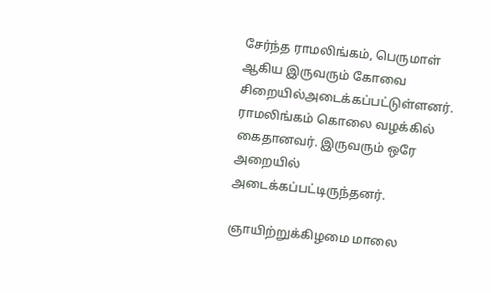சேர்ந்த ராமலிங்கம், பெருமாள் ஆகிய இருவரும் கோவை சிறையில்அடைக்கப்பட்டுள்ளனர். ராமலிங்கம் கொலை வழக்கில் கைதானவர். இருவரும் ஒரே அறையில் அடைக்கப்பட்டிருந்தனர்.

ஞாயிற்றுக்கிழமை மாலை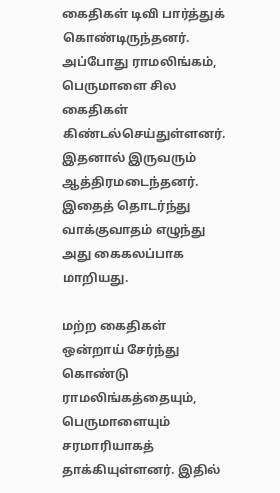கைதிகள் டிவி பார்த்துக் கொண்டிருந்தனர். அப்போது ராமலிங்கம், பெருமாளை சில கைதிகள் கிண்டல்செய்துள்ளனர். இதனால் இருவரும் ஆத்திரமடைந்தனர். இதைத் தொடர்ந்து வாக்குவாதம் எழுந்து அது கைகலப்பாக மாறியது.

மற்ற கைதிகள் ஒன்றாய் சேர்ந்து கொண்டு ராமலிங்கத்தையும், பெருமாளையும் சரமாரியாகத் தாக்கியுள்ளனர். இதில்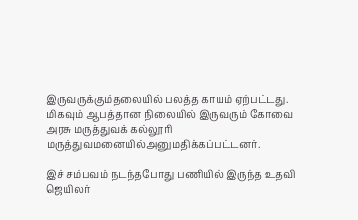இருவருக்கும்தலையில் பலத்த காயம் ஏற்பட்டது. மிகவும் ஆபத்தான நிலையில் இருவரும் கோவை அரசு மருத்துவக் கல்லூரி மருத்துவமனையில்அனுமதிக்கப்பட்டனர்.

இச் சம்பவம் நடந்தபோது பணியில் இருந்த உதவி ஜெயிலர்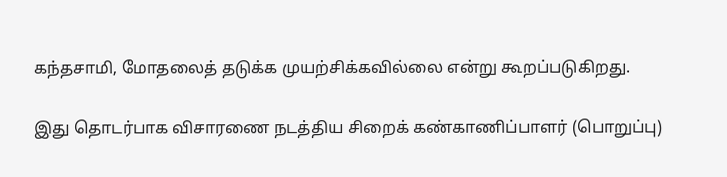கந்தசாமி, மோதலைத் தடுக்க முயற்சிக்கவில்லை என்று கூறப்படுகிறது.

இது தொடர்பாக விசாரணை நடத்திய சிறைக் கண்காணிப்பாளர் (பொறுப்பு)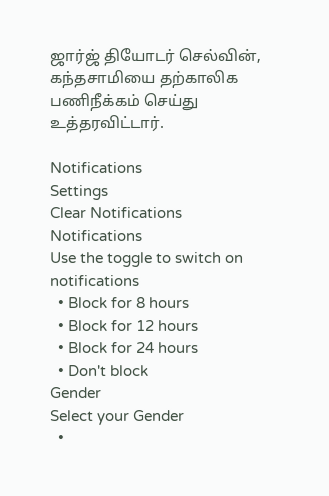ஜார்ஜ் தியோடர் செல்வின், கந்தசாமியை தற்காலிக பணிநீக்கம் செய்து உத்தரவிட்டார்.

Notifications
Settings
Clear Notifications
Notifications
Use the toggle to switch on notifications
  • Block for 8 hours
  • Block for 12 hours
  • Block for 24 hours
  • Don't block
Gender
Select your Gender
  •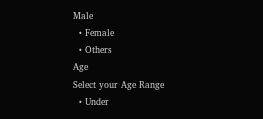Male
  • Female
  • Others
Age
Select your Age Range
  • Under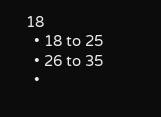18
  • 18 to 25
  • 26 to 35
  •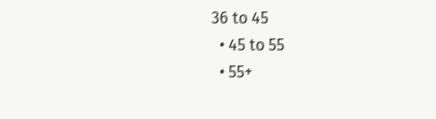36 to 45
  • 45 to 55
  • 55+